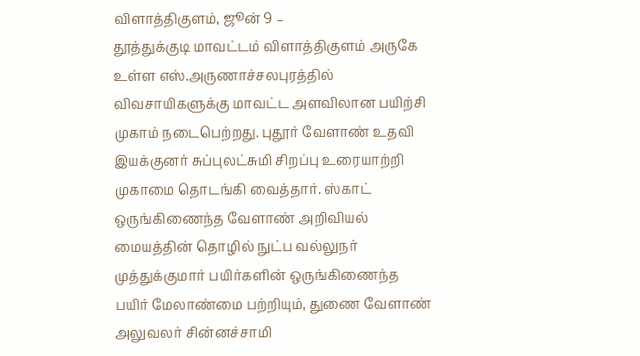விளாத்திகுளம், ஜூன் 9 –
தூத்துக்குடி மாவட்டம் விளாத்திகுளம் அருகே உள்ள எஸ்.அருணாச்சலபுரத்தில் விவசாயிகளுக்கு மாவட்ட அளவிலான பயிற்சி முகாம் நடைபெற்றது. புதூர் வேளாண் உதவி இயக்குனர் சுப்புலட்சுமி சிறப்பு உரையாற்றி முகாமை தொடங்கி வைத்தார். ஸ்காட் ஒருங்கிணைந்த வேளாண் அறிவியல் மையத்தின் தொழில் நுட்ப வல்லுநர் முத்துக்குமார் பயிர்களின் ஒருங்கிணைந்த பயிர் மேலாண்மை பற்றியும், துணை வேளாண் அலுவலர் சின்னச்சாமி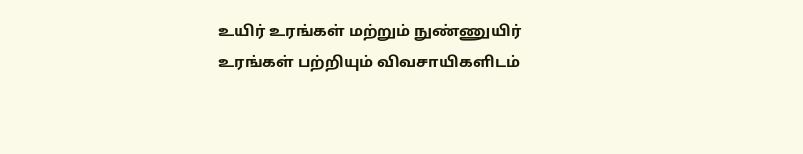உயிர் உரங்கள் மற்றும் நுண்ணுயிர் உரங்கள் பற்றியும் விவசாயிகளிடம்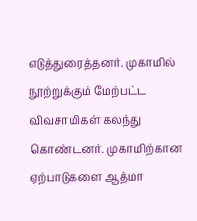எடுத்துரைத்தனர். முகாமில் நூற்றுக்கும் மேற்பட்ட விவசாயிகள் கலந்து கொண்டனர். முகாமிற்கான ஏற்பாடுகளை ஆத்மா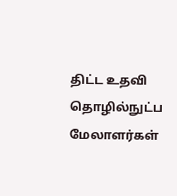திட்ட உதவி தொழில்நுட்ப மேலாளர்கள்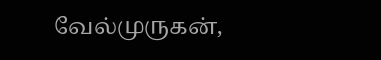வேல்முருகன்,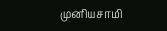முனியசாமி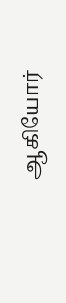ஆகியோர்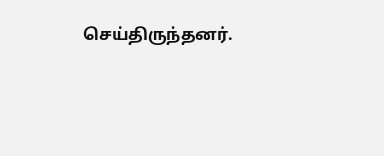செய்திருந்தனர்.